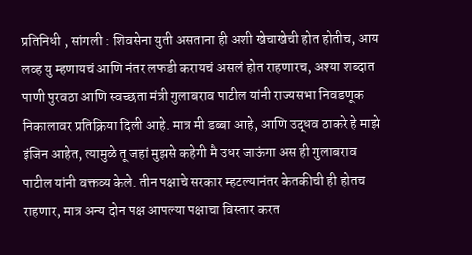प्रतिनिधी , सांगली : शिवसेना युती असताना ही अशी खेचाखेची होत होतीच, आय लव्ह यु म्हणायचं आणि नंतर लफडी करायचं असलं होत राहणारच, अश्या शब्दात पाणी पुरवठा आणि स्वच्छता मंत्री गुलाबराव पाटील यांनी राज्यसभा निवडणूक निकालावर प्रतिक्रिया दिली आहे. मात्र मी डब्बा आहे, आणि उद्धव ठाकरे हे माझे इंजिन आहेत, त्यामुळे तू जहां मुझसे कहेगी मै उधर जाऊंगा अस ही गुलाबराव पाटील यांनी वक्तव्य केले. तीन पक्षाचे सरकार म्हटल्यानंतर केतकीची ही होतच राहणार, मात्र अन्य दोन पक्ष आपल्या पक्षाचा विस्तार करत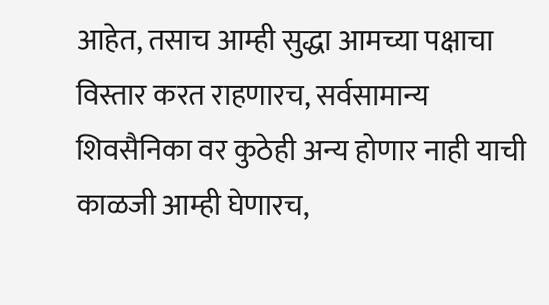आहेत, तसाच आम्ही सुद्धा आमच्या पक्षाचा विस्तार करत राहणारच, सर्वसामान्य शिवसैनिका वर कुठेही अन्य होणार नाही याची काळजी आम्ही घेणारच,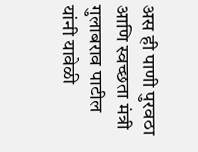अस ही पाणी पुरवठा आणि स्वच्छता मंत्री गुलाबराव पाटील यांनी यावेळी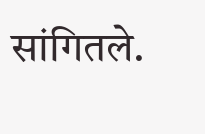सांगितले.